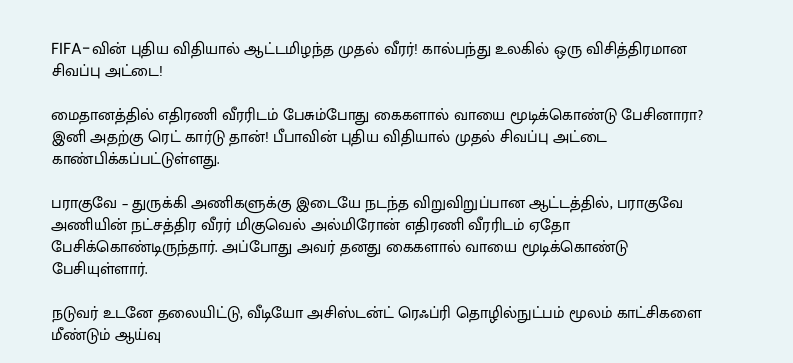FIFA-வின் புதிய விதியால் ஆட்டமிழந்த முதல் வீரர்! கால்பந்து உலகில் ஒரு விசித்திரமான சிவப்பு அட்டை!

மைதானத்தில் எதிரணி வீரரிடம் பேசும்போது கைகளால் வாயை மூடிக்கொண்டு பேசினாரா? இனி அதற்கு ரெட் கார்டு தான்! பீபாவின் புதிய விதியால் முதல் சிவப்பு அட்டை காண்பிக்கப்பட்டுள்ளது.

பராகுவே – துருக்கி அணிகளுக்கு இடையே நடந்த விறுவிறுப்பான ஆட்டத்தில், பராகுவே அணியின் நட்சத்திர வீரர் மிகுவெல் அல்மிரோன் எதிரணி வீரரிடம் ஏதோ பேசிக்கொண்டிருந்தார். அப்போது அவர் தனது கைகளால் வாயை மூடிக்கொண்டு பேசியுள்ளார்.

நடுவர் உடனே தலையிட்டு, வீடியோ அசிஸ்டன்ட் ரெஃப்ரி தொழில்நுட்பம் மூலம் காட்சிகளை மீண்டும் ஆய்வு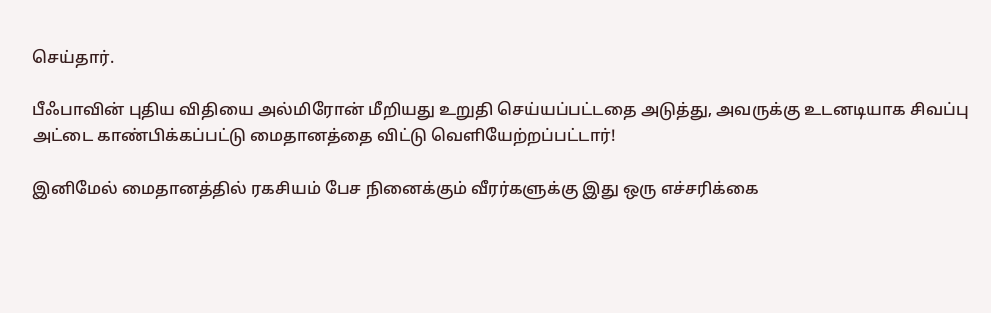செய்தார்.

பீஃபாவின் புதிய விதியை அல்மிரோன் மீறியது உறுதி செய்யப்பட்டதை அடுத்து, அவருக்கு உடனடியாக சிவப்பு அட்டை காண்பிக்கப்பட்டு மைதானத்தை விட்டு வெளியேற்றப்பட்டார்!

இனிமேல் மைதானத்தில் ரகசியம் பேச நினைக்கும் வீரர்களுக்கு இது ஒரு எச்சரிக்கை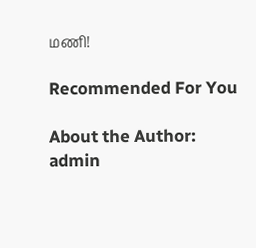மணி!

Recommended For You

About the Author: admin